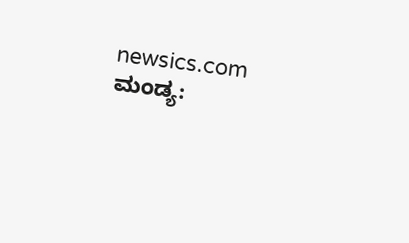newsics.com
ಮಂಡ್ಯ: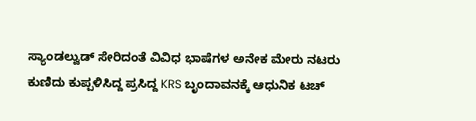ಸ್ಯಾಂಡಲ್ವುಡ್ ಸೇರಿದಂತೆ ವಿವಿಧ ಭಾಷೆಗಳ ಅನೇಕ ಮೇರು ನಟರು ಕುಣಿದು ಕುಪ್ಪಳಿಸಿದ್ದ ಪ್ರಸಿದ್ದ KRS ಬೃಂದಾವನಕ್ಕೆ ಆಧುನಿಕ ಟಚ್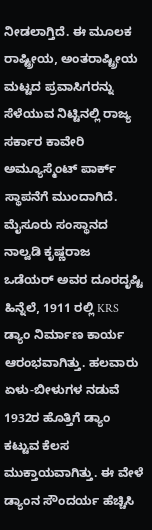ನೀಡಲಾಗ್ತಿದೆ. ಈ ಮೂಲಕ ರಾಷ್ಟ್ರೀಯ, ಅಂತರಾಷ್ಟ್ರೀಯ ಮಟ್ಟದ ಪ್ರವಾಸಿಗರನ್ನು ಸೆಳೆಯುವ ನಿಟ್ಟಿನಲ್ಲಿ ರಾಜ್ಯ ಸರ್ಕಾರ ಕಾವೇರಿ ಅಮ್ಯೂಸ್ಮೆಂಟ್ ಪಾರ್ಕ್ ಸ್ಥಾಪನೆಗೆ ಮುಂದಾಗಿದೆ.
ಮೈಸೂರು ಸಂಸ್ಥಾನದ ನಾಲ್ವಡಿ ಕೃಷ್ಣರಾಜ ಒಡೆಯರ್ ಅವರ ದೂರದೃಷ್ಟಿ ಹಿನ್ನೆಲೆ, 1911 ರಲ್ಲಿ KRS ಡ್ಯಾಂ ನಿರ್ಮಾಣ ಕಾರ್ಯ ಆರಂಭವಾಗಿತ್ತು. ಹಲವಾರು ಏಳು-ಬೀಳುಗಳ ನಡುವೆ 1932ರ ಹೊತ್ತಿಗೆ ಡ್ಯಾಂ ಕಟ್ಟುವ ಕೆಲಸ ಮುಕ್ತಾಯವಾಗಿತ್ತು. ಈ ವೇಳೆ ಡ್ಯಾಂನ ಸೌಂದರ್ಯ ಹೆಚ್ಚಿಸಿ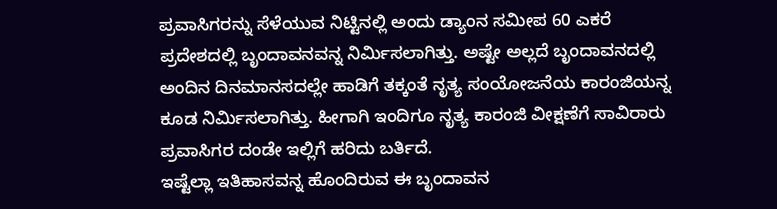ಪ್ರವಾಸಿಗರನ್ನು ಸೆಳೆಯುವ ನಿಟ್ಟಿನಲ್ಲಿ ಅಂದು ಡ್ಯಾಂನ ಸಮೀಪ 60 ಎಕರೆ ಪ್ರದೇಶದಲ್ಲಿ ಬೃಂದಾವನವನ್ನ ನಿರ್ಮಿಸಲಾಗಿತ್ತು. ಅಷ್ಟೇ ಅಲ್ಲದೆ ಬೃಂದಾವನದಲ್ಲಿ ಅಂದಿನ ದಿನಮಾನಸದಲ್ಲೇ ಹಾಡಿಗೆ ತಕ್ಕಂತೆ ನೃತ್ಯ ಸಂಯೋಜನೆಯ ಕಾರಂಜಿಯನ್ನ ಕೂಡ ನಿರ್ಮಿಸಲಾಗಿತ್ತು. ಹೀಗಾಗಿ ಇಂದಿಗೂ ನೃತ್ಯ ಕಾರಂಜಿ ವೀಕ್ಷಣೆಗೆ ಸಾವಿರಾರು ಪ್ರವಾಸಿಗರ ದಂಡೇ ಇಲ್ಲಿಗೆ ಹರಿದು ಬರ್ತಿದೆ.
ಇಷ್ಟೆಲ್ಲಾ ಇತಿಹಾಸವನ್ನ ಹೊಂದಿರುವ ಈ ಬೃಂದಾವನ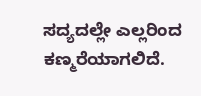ಸದ್ಯದಲ್ಲೇ ಎಲ್ಲರಿಂದ ಕಣ್ಮರೆಯಾಗಲಿದೆ.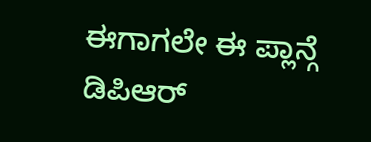ಈಗಾಗಲೇ ಈ ಪ್ಲಾನ್ಗೆ ಡಿಪಿಆರ್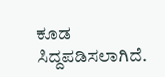ಕೂಡ ಸಿದ್ದಪಡಿಸಲಾಗಿದೆ.